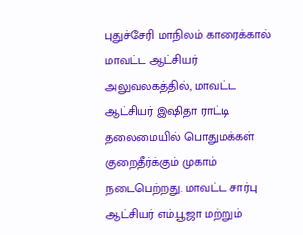புதுச்சேரி மாநிலம் காரைக்கால் மாவட்ட ஆட்சியர் அலுவலகத்தில், மாவட்ட ஆட்சியர் இஷிதா ராட்டி தலைமையில் பொதுமக்கள் குறைதீர்க்கும் முகாம் நடைபெற்றது. மாவட்ட சார்பு ஆட்சியர் எம்.பூஜா மற்றும்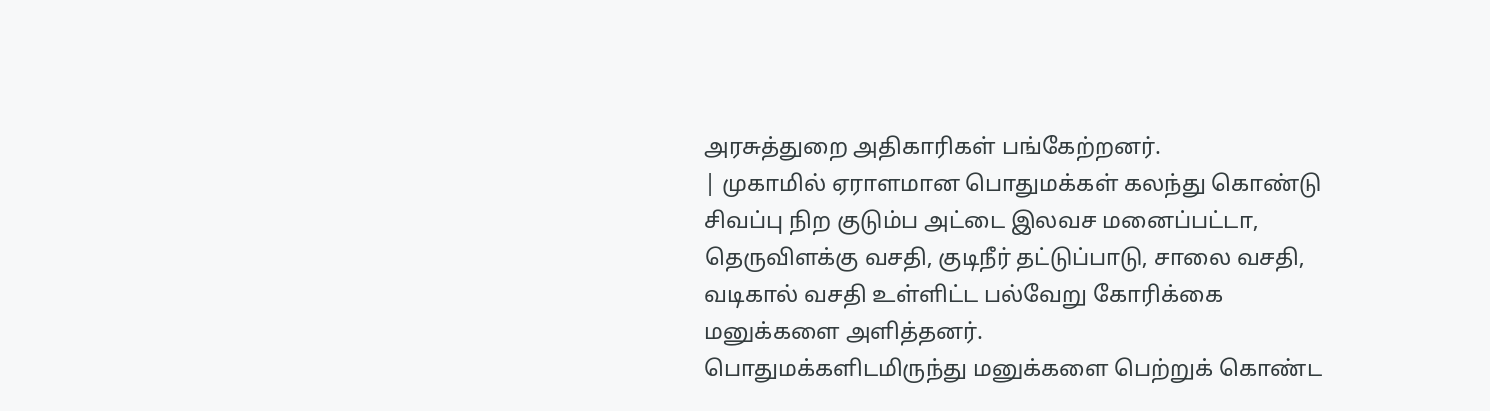அரசுத்துறை அதிகாரிகள் பங்கேற்றனர்.
| முகாமில் ஏராளமான பொதுமக்கள் கலந்து கொண்டு சிவப்பு நிற குடும்ப அட்டை இலவச மனைப்பட்டா, தெருவிளக்கு வசதி, குடிநீர் தட்டுப்பாடு, சாலை வசதி, வடிகால் வசதி உள்ளிட்ட பல்வேறு கோரிக்கை மனுக்களை அளித்தனர்.
பொதுமக்களிடமிருந்து மனுக்களை பெற்றுக் கொண்ட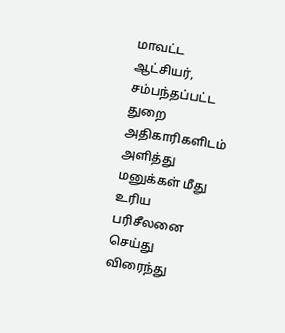மாவட்ட ஆட்சியர், சம்பந்தப்பட்ட துறை அதிகாரிகளிடம் அளித்து மனுக்கள் மீது உரிய பரிசீலனை செய்து விரைந்து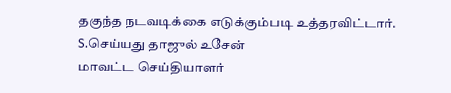தகுந்த நடவடிக்கை எடுக்கும்படி உத்தரவிட்டார்.
S.செய்யது தாஜுல் உசேன்
மாவட்ட செய்தியாளர்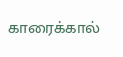காரைக்கால்